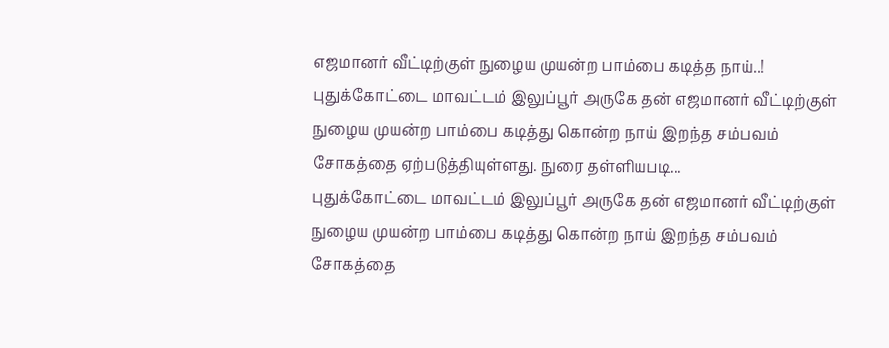எஜமானர் வீட்டிற்குள் நுழைய முயன்ற பாம்பை கடித்த நாய்..!
புதுக்கோட்டை மாவட்டம் இலுப்பூர் அருகே தன் எஜமானர் வீட்டிற்குள் நுழைய முயன்ற பாம்பை கடித்து கொன்ற நாய் இறந்த சம்பவம் சோகத்தை ஏற்படுத்தியுள்ளது. நுரை தள்ளியபடி...
புதுக்கோட்டை மாவட்டம் இலுப்பூர் அருகே தன் எஜமானர் வீட்டிற்குள் நுழைய முயன்ற பாம்பை கடித்து கொன்ற நாய் இறந்த சம்பவம் சோகத்தை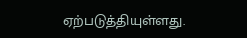ஏற்படுத்தியுள்ளது.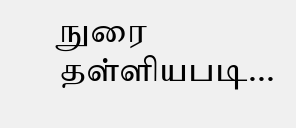நுரை தள்ளியபடி...